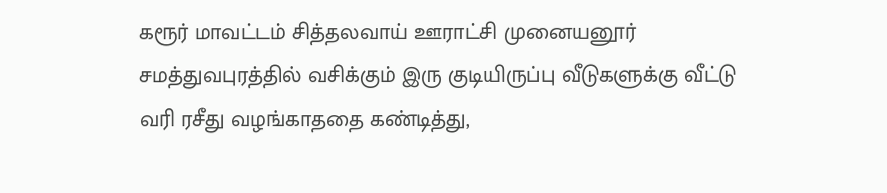கரூர் மாவட்டம் சித்தலவாய் ஊராட்சி முனையனூர் சமத்துவபுரத்தில் வசிக்கும் இரு குடியிருப்பு வீடுகளுக்கு வீட்டு வரி ரசீது வழங்காததை கண்டித்து,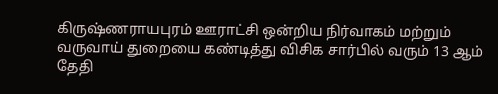கிருஷ்ணராயபுரம் ஊராட்சி ஒன்றிய நிர்வாகம் மற்றும் வருவாய் துறையை கண்டித்து விசிக சார்பில் வரும் 13 ஆம் தேதி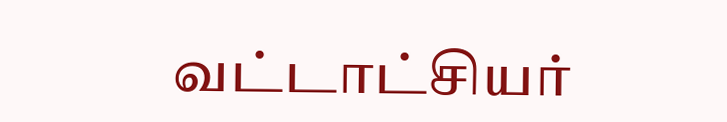வட்டாட்சியர்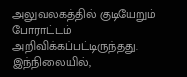அலுவலகத்தில் குடியேறும் போராட்டம் அறிவிக்கப்பட்டிருந்தது. இந்நிலையில்,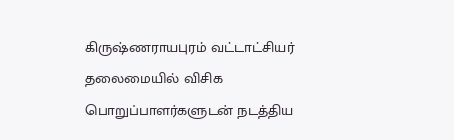கிருஷ்ணராயபுரம் வட்டாட்சியர் தலைமையில் விசிக பொறுப்பாளர்களுடன் நடத்திய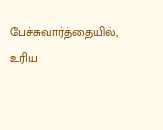பேச்சுவார்த்தையில், உரிய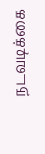நடவடிக்கை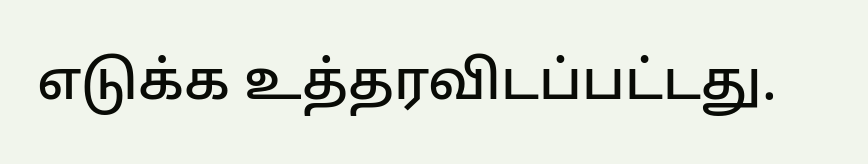எடுக்க உத்தரவிடப்பட்டது.